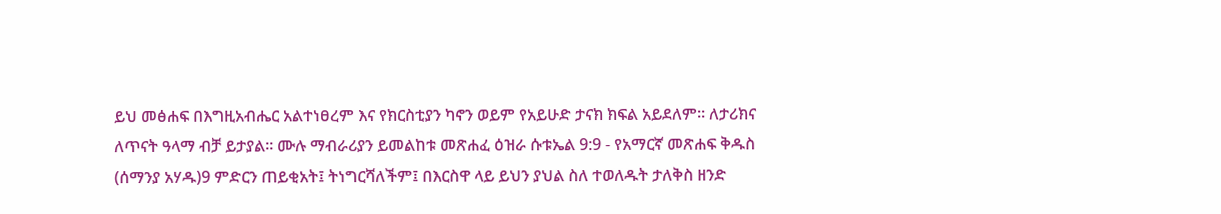ይህ መፅሐፍ በእግዚአብሔር አልተነፀረም እና የክርስቲያን ካኖን ወይም የአይሁድ ታናክ ክፍል አይደለም። ለታሪክና ለጥናት ዓላማ ብቻ ይታያል። ሙሉ ማብራሪያን ይመልከቱ መጽሐፈ ዕዝራ ሱቱኤል 9:9 - የአማርኛ መጽሐፍ ቅዱስ (ሰማንያ አሃዱ)9 ምድርን ጠይቂአት፤ ትነግርሻለችም፤ በእርስዋ ላይ ይህን ያህል ስለ ተወለዱት ታለቅስ ዘንድ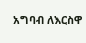አግባብ ለእርስዋ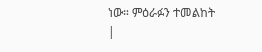ነው። ምዕራፉን ተመልከት |